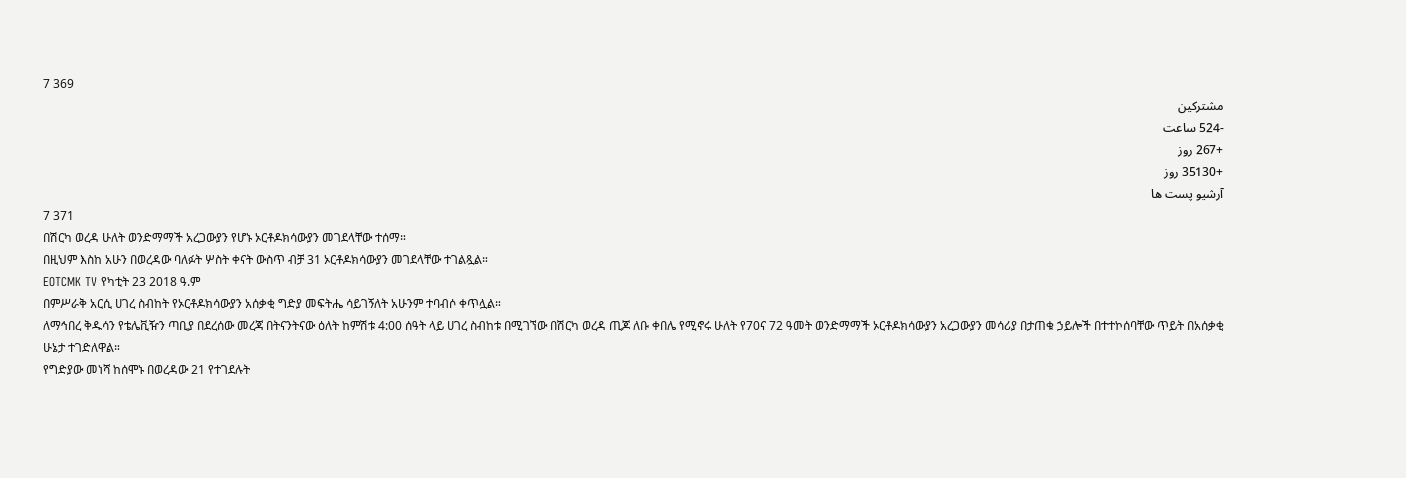7 369
مشترکین
-524 ساعت
+267 روز
+35130 روز
آرشیو پست ها
7 371
በሽርካ ወረዳ ሁለት ወንድማማች አረጋውያን የሆኑ ኦርቶዶክሳውያን መገደላቸው ተሰማ።
በዚህም እስከ አሁን በወረዳው ባለፉት ሦስት ቀናት ውስጥ ብቻ 31 ኦርቶዶክሳውያን መገደላቸው ተገልጿል።
EOTCMK TV የካቲት 23 2018 ዓ.ም
በምሥራቅ አርሲ ሀገረ ስብከት የኦርቶዶክሳውያን አሰቃቂ ግድያ መፍትሔ ሳይገኝለት አሁንም ተባብሶ ቀጥሏል።
ለማኅበረ ቅዱሳን የቴሌቪዥን ጣቢያ በደረሰው መረጃ በትናንትናው ዕለት ከምሽቱ 4:00 ሰዓት ላይ ሀገረ ስብከቱ በሚገኘው በሽርካ ወረዳ ጢጆ ለቡ ቀበሌ የሚኖሩ ሁለት የ70ና 72 ዓመት ወንድማማች ኦርቶዶክሳውያን አረጋውያን መሳሪያ በታጠቁ ኃይሎች በተተኮሰባቸው ጥይት በአሰቃቂ ሁኔታ ተገድለዋል።
የግድያው መነሻ ከሰሞኑ በወረዳው 21 የተገደሉት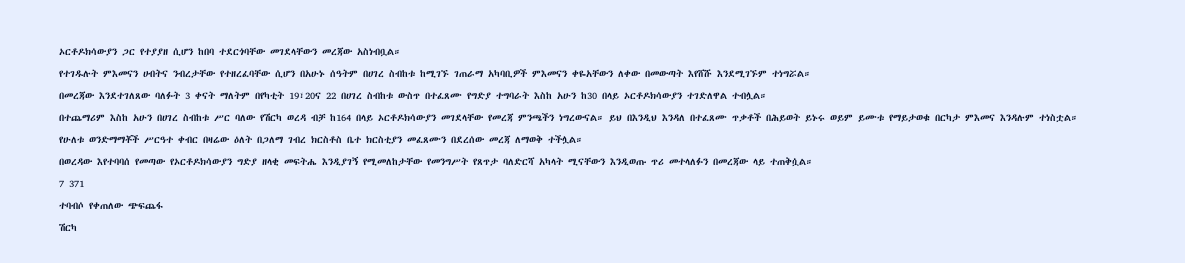ኦርቶዶክሳውያን ጋር የተያያዘ ሲሆን ከበባ ተደርጎባቸው መገደላቸውን መረጃው አስነብቧል።
የተገዱሉት ምእመናን ሀብትና ንብረታቸው የተዘረፈባቸው ሲሆን በአሁኑ ሰዓትም በሀገረ ስብከቱ ከሚገኙ ገጠራማ አካባቢዎች ምእመናን ቀዬአቸውን ለቀው በመውጣት እየሸሹ እንደሚገኙም ተነግሯል።
በመረጃው እንደተገለጸው ባለፉት 3 ቀናት ማለትም በየካቲት 19፣20ና 22 በሀገረ ስብከቱ ውስጥ በተፈጸሙ የግድያ ተግባራት እስከ አሁን ከ30 በላይ ኦርቶዶክሳውያን ተገድለዋል ተብሏል።
በተጨማሪም እስከ አሁን በሀገረ ስብከቱ ሥር ባለው የሽርካ ወረዳ ብቻ ከ164 በላይ ኦርቶዶክሳውያን መገደላቸው የመረጃ ምንጫችን ነግረውናል። ይህ በእንዲህ እንዳለ በተፈጸሙ ጥቃቶች በሕይወት ይኑሩ ወይም ይሙቱ የማይታወቁ በርካታ ምእመና እንዳሉም ተነስቷል።
የሁለቱ ወንድማማቾች ሥርዓተ ቀብር በዛሬው ዕለት በጋለማ ገብረ ክርስቶስ ቤተ ክርስቲያን መፈጸሙን በደረሰው መረጃ ለማወቅ ተችሏል።
በወረዳው እየተባባሰ የመጣው የኦርቶዶክሳውያን ግድያ ዘላቂ መፍትሔ እንዲያገኝ የሚመለከታቸው የመንግሥት የጸጥታ ባለድርሻ አካላት ሚናቸውን እንዲወጡ ጥሪ መተላለፉን በመረጃው ላይ ተጠቅሷል።
7 371
ተባብሶ የቀጠለው ጭፍጨፋ
ሽርካ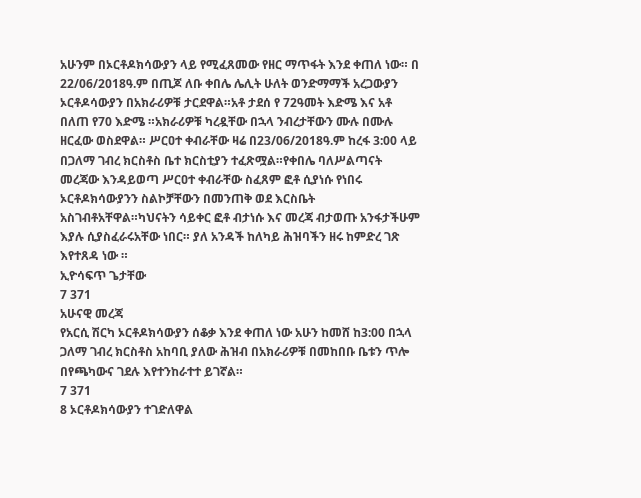አሁንም በኦርቶዶክሳውያን ላይ የሚፈጸመው የዘር ማጥፋት እንደ ቀጠለ ነው። በ 22/06/2018ዓ.ም በጢጆ ለቡ ቀበሌ ሌሊት ሁለት ወንድማማች አረጋውያን ኦርቶዶሳውያን በአክራሪዎቹ ታርደዋል።አቶ ታደሰ የ 72ዓመት እድሜ እና አቶ በለጠ የ70 እድሜ ።አክራሪዎቹ ካረዷቸው በኋላ ንብረታቸውን ሙሉ በሙሉ ዘርፈው ወስደዋል። ሥርዐተ ቀብራቸው ዛሬ በ23/06/2018ዓ.ም ከረፋ 3:00 ላይ በጋለማ ገብረ ክርስቶስ ቤተ ክርስቲያን ተፈጽሟል።የቀበሌ ባለሥልጣናት መረጃው እንዳይወጣ ሥርዐተ ቀብራቸው ስፈጸም ፎቶ ሲያነሱ የነበሩ ኦርቶዶክሳውያንን ስልኮቻቸውን በመንጠቅ ወደ እርስቤት አስገብቶአቸዋል።ካህናትን ሳይቀር ፎቶ ብታነሱ እና መረጃ ብታወጡ አንፋታችሁም እያሉ ሲያስፈራሩአቸው ነበር። ያለ አንዳች ከለካይ ሕዝባችን ዘሩ ከምድረ ገጽ እየተጸዳ ነው ።
ኢዮሳፍጥ ጌታቸው
7 371
አሁናዊ መረጃ
የአርሲ ሽርካ ኦርቶዶክሳውያን ሰቆቃ እንደ ቀጠለ ነው አሁን ከመሸ ከ3:00 በኋላ ጋለማ ገብረ ክርስቶስ አከባቢ ያለው ሕዝብ በአክራሪዎቹ በመከበቡ ቤቱን ጥሎ በየጫካውና ገደሉ እየተንከራተተ ይገኛል።
7 371
8 ኦርቶዶክሳውያን ተገድለዋል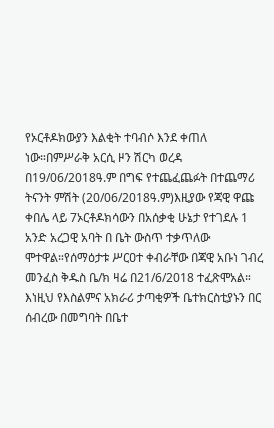የኦርቶዶክውያን እልቂት ተባብሶ እንደ ቀጠለ ነው።በምሥራቅ አርሲ ዞን ሽርካ ወረዳ በ19/06/2018ዓ.ም በግፍ የተጨፈጨፉት በተጨማሪ ትናንት ምሽት (20/06/2018ዓ.ም)እዚያው የጃዊ ዋጩ ቀበሌ ላይ 7ኦርቶዶክሳውን በአሰቃቂ ሁኔታ የተገደሉ 1 አንድ አረጋዊ አባት በ ቤት ውስጥ ተቃጥለው ሞተዋል።የሰማዕታቱ ሥርዐተ ቀብራቸው በጃዊ አቡነ ገብረ መንፈስ ቅዱስ ቤ/ክ ዛሬ በ21/6/2018 ተፈጽሞአል። እነዚህ የእስልምና አክራሪ ታጣቂዎች ቤተክርስቲያኑን በር ሰብረው በመግባት በቤተ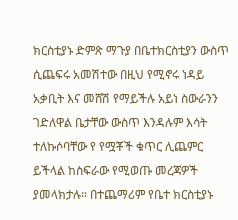ክርስቲያኑ ድምጽ ማጉያ በቤተክርስቲያን ውስጥ ሲጨፍሩ አመሽተው በዚህ የሚኖሩ ነዳይ አቃቢት እና መሸሽ የማይችሉ አይነ ስውራንን ገድለዋል ቤታቸው ውስጥ እንዳሉም እሳት ተለኩሶባቸው የ የሟቾች ቁጥር ሊጨምር ይችላል ከስፍራው የሚወጡ መረጃዎች ያመላክታሉ። በተጨማሪም የቤተ ክርስቲያኑ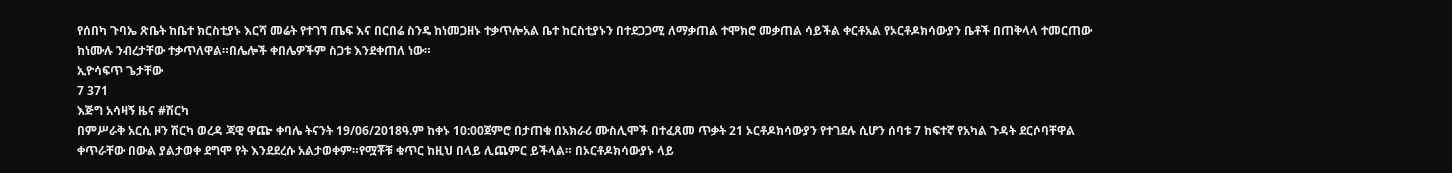የሰበካ ጉባኤ ጽቤት ከቤተ ክርስቲያኑ እርሻ መሬት የተገኘ ጤፍ እና በርበሬ ስንዴ ከነመጋዘኑ ተቃጥሎአል ቤተ ከርስቲያኑን በተደጋጋሚ ለማቃጠል ተሞክሮ መቃጠል ሳይችል ቀርቶአል የኦርቶዶክሳውያን ቤቶች በጠቅላላ ተመርጠው ከነሙሉ ንብረታቸው ተቃጥለዋል።በሌሎች ቀበሌዎችም ስጋቱ እንደቀጠለ ነው።
ኢዮሳፍጥ ጌታቸው
7 371
እጅግ አሳዛኝ ዜና #ሽርካ
በምሥራቅ አርሲ ዞን ሽርካ ወረዳ ጃዊ ዋጬ ቀባሌ ትናንት 19/06/2018ዓ.ም ከቀኑ 10:00ጀምሮ በታጠቁ በአክራሪ ሙስሊሞች በተፈጸመ ጥቃት 21 ኦርቶዶክሳውያን የተገደሉ ሲሆን ሰባቱ 7 ከፍተኛ የአካል ጉዳት ደርሶባቸዋል ቀጥራቸው በውል ያልታወቀ ደግሞ የት እንደደረሱ አልታወቀም።የሟቾቹ ቁጥር ከዚህ በላይ ሊጨምር ይችላል። በኦርቶዶክሳውያኑ ላይ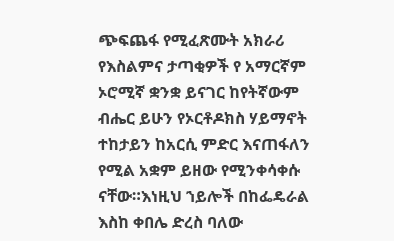ጭፍጨፋ የሚፈጽሙት አክራሪ የእስልምና ታጣቂዎች የ አማርኛም ኦሮሚኛ ቋንቋ ይናገር ከየትኛውም ብሔር ይሁን የኦርቶዶክስ ሃይማኖት ተከታይን ከአርሲ ምድር እናጠፋለን የሚል አቋም ይዘው የሚንቀሳቀሱ ናቸው።እነዚህ ኀይሎች በከፌዴራል እስከ ቀበሌ ድረስ ባለው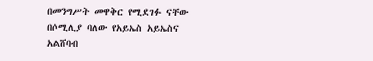በመንግሥት መዋቅር የሚደገፉ ናቸው በሶሚሊያ ባለው የአይኤስ አይኤስና አልሸባብ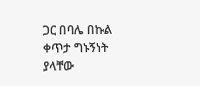ጋር በባሌ በኩል ቀጥታ ግኑኝነት ያላቸው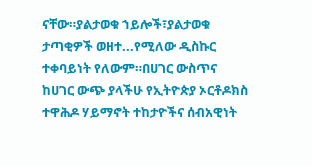ናቸው።ያልታወቁ ኀይሎች፣ያልታወቁ ታጣቂዎች ወዘተ...የሚለው ዲስኩር ተቀባይነት የለውም።በሀገር ውስጥና ከሀገር ውጭ ያላችሁ የኢትዮጵያ ኦርቶዶክስ ተዋሕዶ ሃይማኖት ተከታዮችና ሰብአዊነት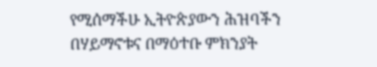የሚሰማችሁ ኢትዮጵያውን ሕዝባችን በሃይማኖቱና በማዕተቡ ምክንያት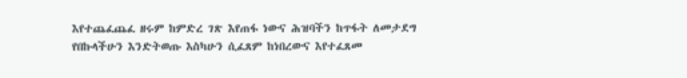እየተጨፈጨፈ ዘሩም ከምድረ ገጽ እየጠፋ ነውና ሕዝባችን ከጥፋት ለመታደግ የበኩላችሁን እንድትወጡ እስካሁን ሲፈጸም ከነበረውና እየተፈጸመ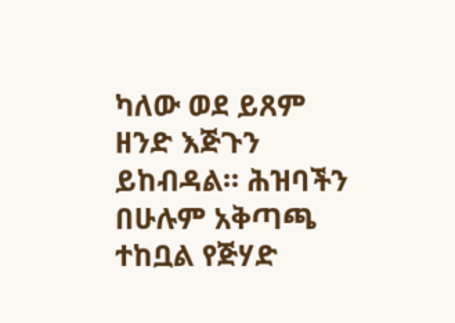ካለው ወደ ይጸም ዘንድ እጅጉን ይከብዳል። ሕዝባችን በሁሉም አቅጣጫ ተከቧል የጅሃድ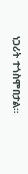ነጋሪት ተጎስሞበታል።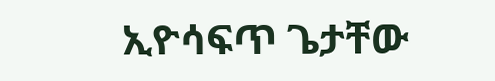ኢዮሳፍጥ ጌታቸው